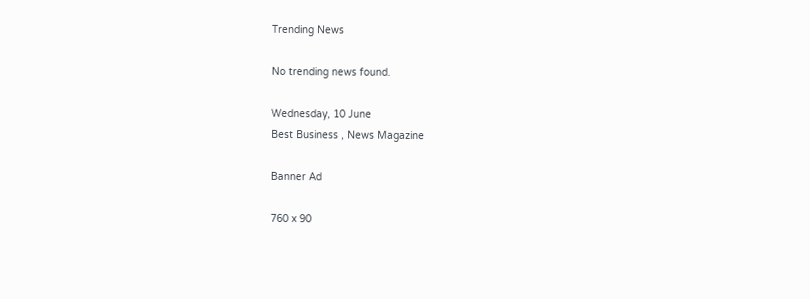Trending News

No trending news found.

Wednesday, 10 June
Best Business , News Magazine

Banner Ad

760 x 90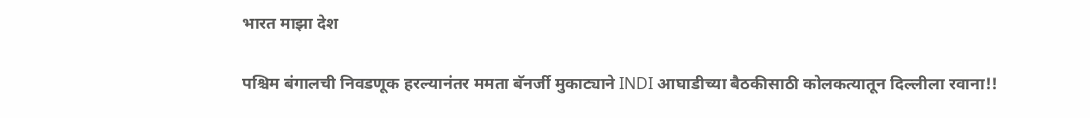भारत माझा देश

पश्चिम बंगालची निवडणूक हरल्यानंतर ममता बॅनर्जी मुकाट्याने INDI आघाडीच्या बैठकीसाठी कोलकत्यातून दिल्लीला रवाना!!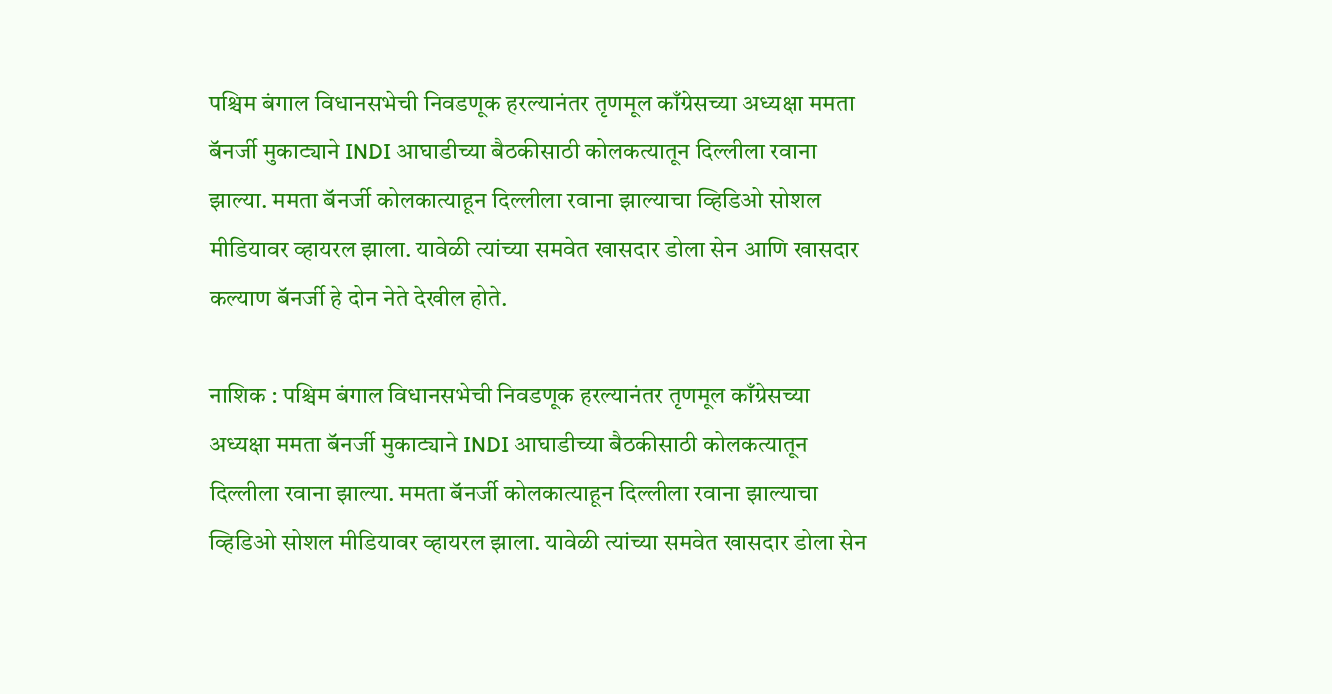पश्चिम बंगाल विधानसभेची निवडणूक हरल्यानंतर तृणमूल काँग्रेसच्या अध्यक्षा ममता बॅनर्जी मुकाट्याने INDI आघाडीच्या बैठकीसाठी कोलकत्यातून दिल्लीला रवाना झाल्या. ममता बॅनर्जी कोलकात्याहून दिल्लीला रवाना झाल्याचा व्हिडिओ सोशल मीडियावर व्हायरल झाला. यावेळी त्यांच्या समवेत खासदार डोला सेन आणि खासदार कल्याण बॅनर्जी हे दोन नेते देखील होते.

नाशिक : पश्चिम बंगाल विधानसभेची निवडणूक हरल्यानंतर तृणमूल काँग्रेसच्या अध्यक्षा ममता बॅनर्जी मुकाट्याने INDI आघाडीच्या बैठकीसाठी कोलकत्यातून दिल्लीला रवाना झाल्या. ममता बॅनर्जी कोलकात्याहून दिल्लीला रवाना झाल्याचा व्हिडिओ सोशल मीडियावर व्हायरल झाला. यावेळी त्यांच्या समवेत खासदार डोला सेन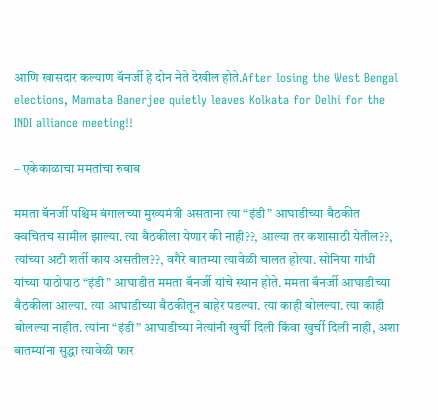आणि खासदार कल्याण बॅनर्जी हे दोन नेते देखील होते.After losing the West Bengal elections, Mamata Banerjee quietly leaves Kolkata for Delhi for the INDI alliance meeting!!

– एकेकाळाचा ममतांचा रुबाब

ममता बॅनर्जी पश्चिम बंगालच्या मुख्यमंत्री असताना त्या “इंडी” आघाडीच्या बैठकीत क्वचितच सामील झाल्या. त्या बैठकीला येणार की नाही??, आल्या तर कशासाठी येतील??, त्यांच्या अटी शर्ती काय असतील??, वगैरे बातम्या त्यावेळी चालत होत्या. सोनिया गांधी यांच्या पाठोपाठ “इंडी” आघाडीत ममता बॅनर्जी यांचे स्थान होते. ममता बॅनर्जी आघाडीच्या बैठकीला आल्या‌. त्या आघाडीच्या बैठकीतून बाहेर पडल्या. त्या काही बोलल्या. त्या काही बोलल्या नाहीत. त्यांना “इंडी” आघाडीच्या नेत्यांनी खुर्ची दिली किंवा खुर्ची दिली नाही, अशा बातम्यांना सुद्धा त्यावेळी फार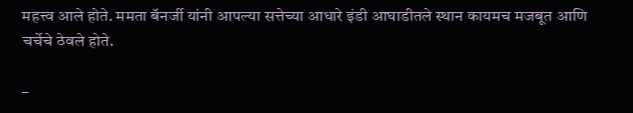महत्त्व आले होते. ममता बॅनर्जी यांनी आपल्या सत्तेच्या आधारे इंडी आघाडीतले स्थान कायमच मजबूत आणि चर्चेचे ठेवले होते.

–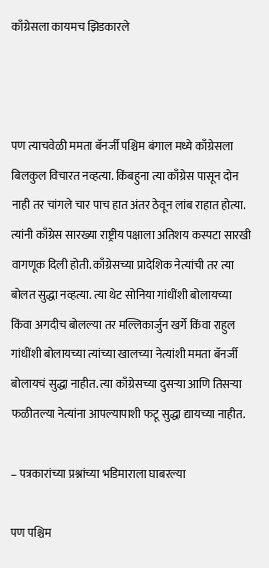काँग्रेसला कायमच झिडकारले



पण त्याचवेळी ममता बॅनर्जी पश्चिम बंगाल मध्ये काँग्रेसला बिलकुल विचारत नव्हत्या. किंबहुना त्या काँग्रेस पासून दोन नाही तर चांगले चार पाच हात अंतर ठेवून लांब राहात होत्या. त्यांनी काँग्रेस सारख्या राष्ट्रीय पक्षाला अतिशय कस्पटा सारखी वागणूक दिली होती. काँग्रेसच्या प्रादेशिक नेत्यांची तर त्या बोलत सुद्धा नव्हत्या. त्या थेट सोनिया गांधींशी बोलायच्या किंवा अगदीच बोलल्या तर मल्लिकार्जुन खर्गे किंवा राहुल गांधींशी बोलायच्या त्यांच्या खालच्या नेत्यांशी ममता बॅनर्जी बोलायचं सुद्धा नाहीत. त्या काँग्रेसच्या दुसऱ्या आणि तिसऱ्या फळीतल्या नेत्यांना आपल्यापाशी फटू सुद्धा द्यायच्या नाहीत.

– पत्रकारांच्या प्रश्नांच्या भडिमाराला घाबरल्या

पण पश्चिम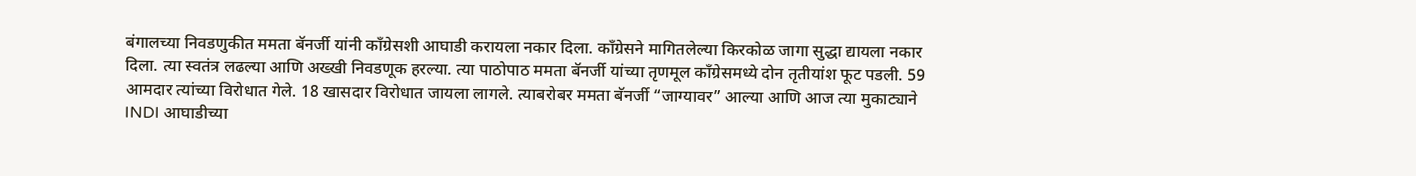बंगालच्या निवडणुकीत ममता बॅनर्जी यांनी काँग्रेसशी आघाडी करायला नकार दिला. काँग्रेसने मागितलेल्या किरकोळ जागा सुद्धा द्यायला नकार दिला. त्या स्वतंत्र लढल्या आणि अख्खी निवडणूक हरल्या. त्या पाठोपाठ ममता बॅनर्जी यांच्या तृणमूल काँग्रेसमध्ये दोन तृतीयांश फूट पडली. 59 आमदार त्यांच्या विरोधात गेले. 18 खासदार विरोधात जायला लागले. त्याबरोबर ममता बॅनर्जी “जाग्यावर” आल्या आणि आज त्या मुकाट्याने INDI आघाडीच्या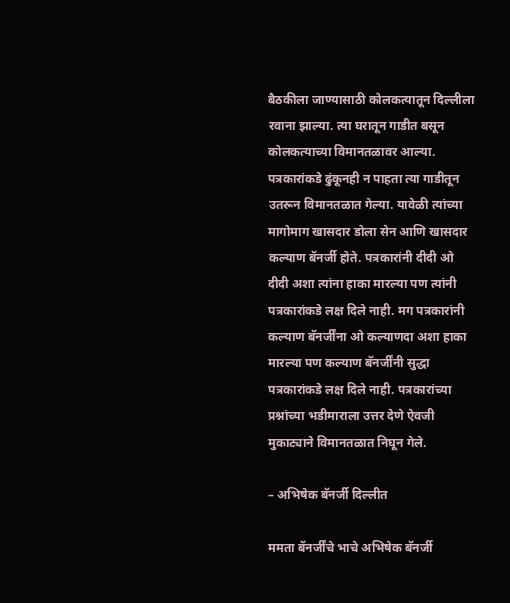बैठकीला जाण्यासाठी कोलकत्यातून दिल्लीला रवाना झाल्या. त्या घरातून गाडीत बसून कोलकत्याच्या विमानतळावर आल्या. पत्रकारांकडे ढुंकूनही न पाहता त्या गाडीतून उतरून विमानतळात गेल्या. यावेळी त्यांच्या मागोमाग खासदार डोला सेन आणि खासदार कल्याण बॅनर्जी होते. पत्रकारांनी दीदी ओ दीदी अशा त्यांना हाका मारल्या पण त्यांनी पत्रकारांकडे लक्ष दिले नाही. मग पत्रकारांनी कल्याण बॅनर्जींना ओ कल्याणदा अशा हाका मारल्या पण कल्याण बॅनर्जींनी सुद्धा पत्रकारांकडे लक्ष दिले नाही. पत्रकारांच्या प्रश्नांच्या भडीमाराला उत्तर देणे ऐवजी मुकाट्याने विमानतळात निघून गेले.

– अभिषेक बॅनर्जी दिल्लीत

ममता बॅनर्जींचे भाचे अभिषेक बॅनर्जी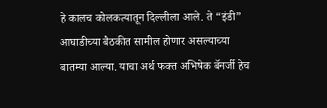हे कालच कोलकत्यातून दिल्लीला आले. ते “इंडी” आघाडीच्या बैठकीत सामील होणार असल्याच्या बातम्या आल्या. याचा अर्थ फक्त अभिषेक बॅनर्जी हेच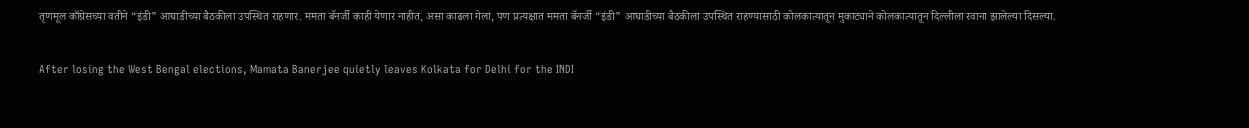तृणमूल काँग्रेसच्या वतीने “इंडी” आघाडीच्या बैठकीला उपस्थित राहणार. ममता बॅनर्जी काही येणार नाहीत, असा काढला गेला, पण प्रत्यक्षात ममता बॅनर्जी “इंडी” आघाडीच्या बैठकीला उपस्थित राहण्यासाठी कोलकात्यातून मुकाट्याने कोलकात्यातून दिल्लीला रवाना झालेल्या दिसल्या.

After losing the West Bengal elections, Mamata Banerjee quietly leaves Kolkata for Delhi for the INDI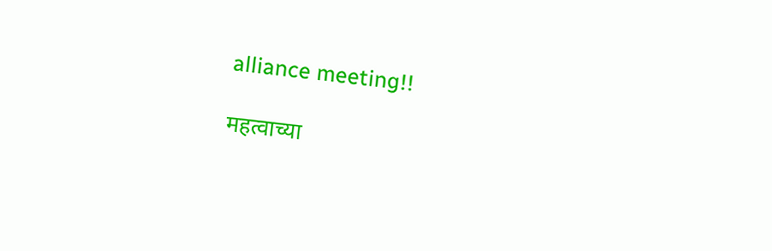alliance meeting!!

महत्वाच्या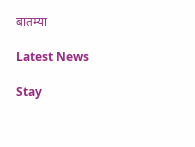बातम्या

Latest News

Stay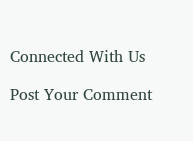Connected With Us

Post Your Comment